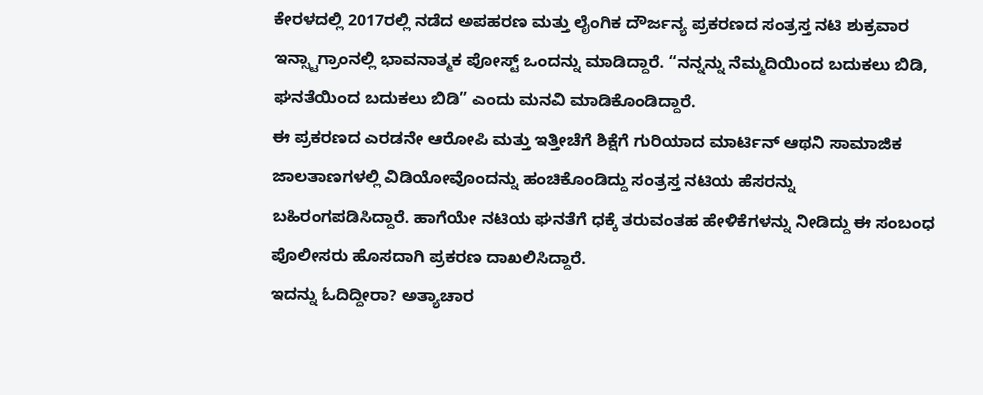ಕೇರಳದಲ್ಲಿ 2017ರಲ್ಲಿ ನಡೆದ ಅಪಹರಣ ಮತ್ತು ಲೈಂಗಿಕ ದೌರ್ಜನ್ಯ ಪ್ರಕರಣದ ಸಂತ್ರಸ್ತ ನಟಿ ಶುಕ್ರವಾರ ಇನ್ಸ್ಟಾಗ್ರಾಂನಲ್ಲಿ ಭಾವನಾತ್ಮಕ ಪೋಸ್ಟ್ ಒಂದನ್ನು ಮಾಡಿದ್ದಾರೆ. “ನನ್ನನ್ನು ನೆಮ್ಮದಿಯಿಂದ ಬದುಕಲು ಬಿಡಿ, ಘನತೆಯಿಂದ ಬದುಕಲು ಬಿಡಿ” ಎಂದು ಮನವಿ ಮಾಡಿಕೊಂಡಿದ್ದಾರೆ.
ಈ ಪ್ರಕರಣದ ಎರಡನೇ ಆರೋಪಿ ಮತ್ತು ಇತ್ತೀಚೆಗೆ ಶಿಕ್ಷೆಗೆ ಗುರಿಯಾದ ಮಾರ್ಟಿನ್ ಆಥನಿ ಸಾಮಾಜಿಕ ಜಾಲತಾಣಗಳಲ್ಲಿ ವಿಡಿಯೋವೊಂದನ್ನು ಹಂಚಿಕೊಂಡಿದ್ದು ಸಂತ್ರಸ್ತ ನಟಿಯ ಹೆಸರನ್ನು ಬಹಿರಂಗಪಡಿಸಿದ್ದಾರೆ. ಹಾಗೆಯೇ ನಟಿಯ ಘನತೆಗೆ ಧಕ್ಕೆ ತರುವಂತಹ ಹೇಳಿಕೆಗಳನ್ನು ನೀಡಿದ್ದು ಈ ಸಂಬಂಧ ಪೊಲೀಸರು ಹೊಸದಾಗಿ ಪ್ರಕರಣ ದಾಖಲಿಸಿದ್ದಾರೆ.
ಇದನ್ನು ಓದಿದ್ದೀರಾ? ಅತ್ಯಾಚಾರ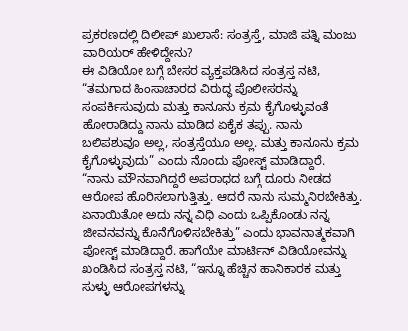ಪ್ರಕರಣದಲ್ಲಿ ದಿಲೀಪ್ ಖುಲಾಸೆ: ಸಂತ್ರಸ್ತೆ, ಮಾಜಿ ಪತ್ನಿ ಮಂಜು ವಾರಿಯರ್ ಹೇಳಿದ್ದೇನು?
ಈ ವಿಡಿಯೋ ಬಗ್ಗೆ ಬೇಸರ ವ್ಯಕ್ತಪಡಿಸಿದ ಸಂತ್ರಸ್ತ ನಟಿ, “ತಮಗಾದ ಹಿಂಸಾಚಾರದ ವಿರುದ್ಧ ಪೊಲೀಸರನ್ನು ಸಂಪರ್ಕಿಸುವುದು ಮತ್ತು ಕಾನೂನು ಕ್ರಮ ಕೈಗೊಳ್ಳುವಂತೆ ಹೋರಾಡಿದ್ದು ನಾನು ಮಾಡಿದ ಏಕೈಕ ತಪ್ಪು. ನಾನು ಬಲಿಪಶುವೂ ಅಲ್ಲ, ಸಂತ್ರಸ್ತೆಯೂ ಅಲ್ಲ. ಮತ್ತು ಕಾನೂನು ಕ್ರಮ ಕೈಗೊಳ್ಳುವುದು” ಎಂದು ನೊಂದು ಪೋಸ್ಟ್ ಮಾಡಿದ್ದಾರೆ.
“ನಾನು ಮೌನವಾಗಿದ್ದರೆ ಅಪರಾಧದ ಬಗ್ಗೆ ದೂರು ನೀಡದ ಆರೋಪ ಹೊರಿಸಲಾಗುತ್ತಿತ್ತು. ಆದರೆ ನಾನು ಸುಮ್ಮನಿರಬೇಕಿತ್ತು. ಏನಾಯಿತೋ ಅದು ನನ್ನ ವಿಧಿ ಎಂದು ಒಪ್ಪಿಕೊಂಡು ನನ್ನ ಜೀವನವನ್ನು ಕೊನೆಗೊಳಿಸಬೇಕಿತ್ತು” ಎಂದು ಭಾವನಾತ್ಮಕವಾಗಿ ಪೋಸ್ಟ್ ಮಾಡಿದ್ದಾರೆ. ಹಾಗೆಯೇ ಮಾರ್ಟಿನ್ ವಿಡಿಯೋವನ್ನು ಖಂಡಿಸಿದ ಸಂತ್ರಸ್ತ ನಟಿ, “ಇನ್ನೂ ಹೆಚ್ಚಿನ ಹಾನಿಕಾರಕ ಮತ್ತು ಸುಳ್ಳು ಆರೋಪಗಳನ್ನು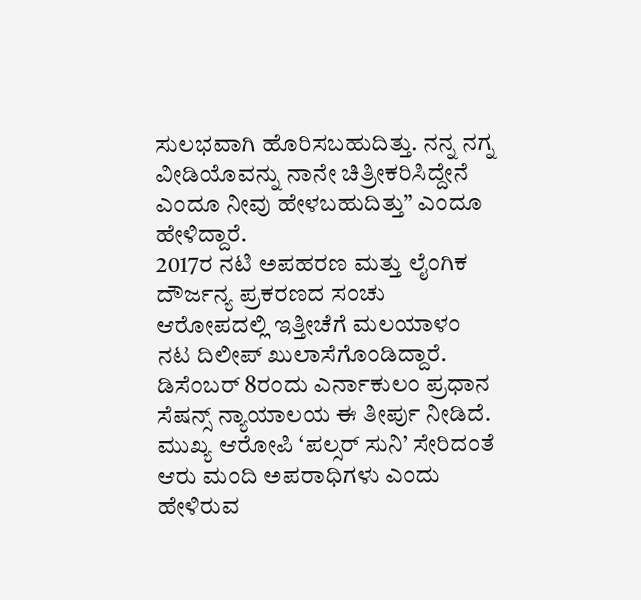ಸುಲಭವಾಗಿ ಹೊರಿಸಬಹುದಿತ್ತು. ನನ್ನ ನಗ್ನ ವೀಡಿಯೊವನ್ನು ನಾನೇ ಚಿತ್ರೀಕರಿಸಿದ್ದೇನೆ ಎಂದೂ ನೀವು ಹೇಳಬಹುದಿತ್ತು” ಎಂದೂ ಹೇಳಿದ್ದಾರೆ.
2017ರ ನಟಿ ಅಪಹರಣ ಮತ್ತು ಲೈಂಗಿಕ ದೌರ್ಜನ್ಯ ಪ್ರಕರಣದ ಸಂಚು ಆರೋಪದಲ್ಲಿ ಇತ್ತೀಚೆಗೆ ಮಲಯಾಳಂ ನಟ ದಿಲೀಪ್ ಖುಲಾಸೆಗೊಂಡಿದ್ದಾರೆ. ಡಿಸೆಂಬರ್ 8ರಂದು ಎರ್ನಾಕುಲಂ ಪ್ರಧಾನ ಸೆಷನ್ಸ್ ನ್ಯಾಯಾಲಯ ಈ ತೀರ್ಪು ನೀಡಿದೆ. ಮುಖ್ಯ ಆರೋಪಿ ‘ಪಲ್ಸರ್ ಸುನಿ’ ಸೇರಿದಂತೆ ಆರು ಮಂದಿ ಅಪರಾಧಿಗಳು ಎಂದು ಹೇಳಿರುವ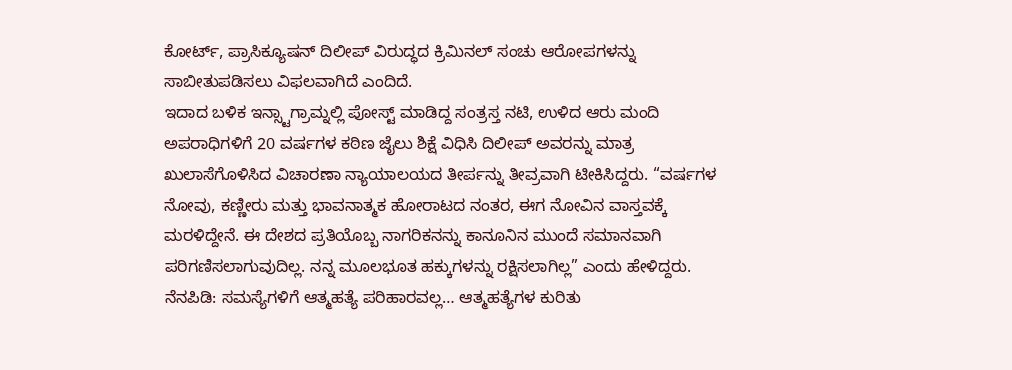ಕೋರ್ಟ್, ಪ್ರಾಸಿಕ್ಯೂಷನ್ ದಿಲೀಪ್ ವಿರುದ್ಧದ ಕ್ರಿಮಿನಲ್ ಸಂಚು ಆರೋಪಗಳನ್ನು ಸಾಬೀತುಪಡಿಸಲು ವಿಫಲವಾಗಿದೆ ಎಂದಿದೆ.
ಇದಾದ ಬಳಿಕ ಇನ್ಸ್ಟಾಗ್ರಾಮ್ನಲ್ಲಿ ಪೋಸ್ಟ್ ಮಾಡಿದ್ದ ಸಂತ್ರಸ್ತ ನಟಿ, ಉಳಿದ ಆರು ಮಂದಿ ಅಪರಾಧಿಗಳಿಗೆ 20 ವರ್ಷಗಳ ಕಠಿಣ ಜೈಲು ಶಿಕ್ಷೆ ವಿಧಿಸಿ ದಿಲೀಪ್ ಅವರನ್ನು ಮಾತ್ರ ಖುಲಾಸೆಗೊಳಿಸಿದ ವಿಚಾರಣಾ ನ್ಯಾಯಾಲಯದ ತೀರ್ಪನ್ನು ತೀವ್ರವಾಗಿ ಟೀಕಿಸಿದ್ದರು. “ವರ್ಷಗಳ ನೋವು, ಕಣ್ಣೀರು ಮತ್ತು ಭಾವನಾತ್ಮಕ ಹೋರಾಟದ ನಂತರ, ಈಗ ನೋವಿನ ವಾಸ್ತವಕ್ಕೆ ಮರಳಿದ್ದೇನೆ. ಈ ದೇಶದ ಪ್ರತಿಯೊಬ್ಬ ನಾಗರಿಕನನ್ನು ಕಾನೂನಿನ ಮುಂದೆ ಸಮಾನವಾಗಿ ಪರಿಗಣಿಸಲಾಗುವುದಿಲ್ಲ. ನನ್ನ ಮೂಲಭೂತ ಹಕ್ಕುಗಳನ್ನು ರಕ್ಷಿಸಲಾಗಿಲ್ಲ” ಎಂದು ಹೇಳಿದ್ದರು.
ನೆನಪಿಡಿ: ಸಮಸ್ಯೆಗಳಿಗೆ ಆತ್ಮಹತ್ಯೆ ಪರಿಹಾರವಲ್ಲ… ಆತ್ಮಹತ್ಯೆಗಳ ಕುರಿತು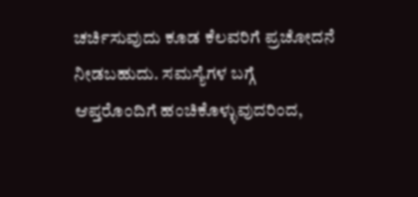ಚರ್ಚಿಸುವುದು ಕೂಡ ಕೆಲವರಿಗೆ ಪ್ರಚೋದನೆ ನೀಡಬಹುದು. ಸಮಸ್ಯೆಗಳ ಬಗ್ಗೆ ಆಪ್ತರೊಂದಿಗೆ ಹಂಚಿಕೊಳ್ಳುವುದರಿಂದ,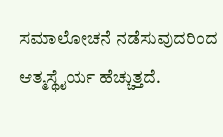ಸಮಾಲೋಚನೆ ನಡೆಸುವುದರಿಂದ ಆತ್ಮಸ್ಥೈರ್ಯ ಹೆಚ್ಚುತ್ತದೆ.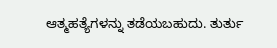ಆತ್ಮಹತ್ಯೆಗಳನ್ನು ತಡೆಯಬಹುದು. ತುರ್ತು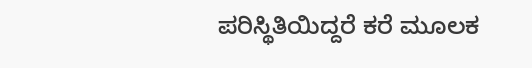ಪರಿಸ್ಥಿತಿಯಿದ್ದರೆ ಕರೆ ಮೂಲಕ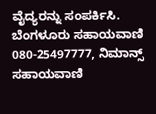ವೈದ್ಯರನ್ನು ಸಂಪರ್ಕಿಸಿ. ಬೆಂಗಳೂರು ಸಹಾಯವಾಣಿ 080-25497777, ನಿಮಾನ್ಸ್ ಸಹಾಯವಾಣಿ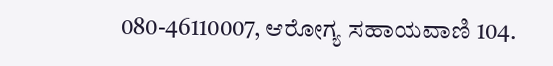080-46110007, ಆರೋಗ್ಯ ಸಹಾಯವಾಣಿ 104.